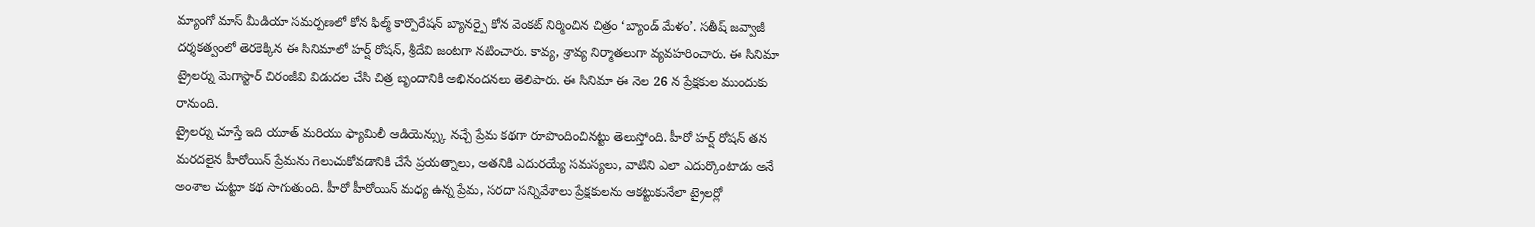మ్యాంగో మాస్ మీడియా సమర్పణలో కోన ఫిల్మ్ కార్పొరేషన్ బ్యానర్పై కోన వెంకట్ నిర్మించిన చిత్రం ‘బ్యాండ్ మేళం’. సతీష్ జవ్వాజీ దర్శకత్వంలో తెరకెక్కిన ఈ సినిమాలో హర్ష్ రోషన్, శ్రీదేవి జంటగా నటించారు. కావ్య, శ్రావ్య నిర్మాతలుగా వ్యవహరించారు. ఈ సినిమా ట్రైలర్ను మెగాస్టార్ చిరంజీవి విడుదల చేసి చిత్ర బృందానికి అభినందనలు తెలిపారు. ఈ సినిమా ఈ నెల 26 న ప్రేక్షకుల ముందుకు రానుంది.
ట్రైలర్ను చూస్తే ఇది యూత్ మరియు ఫ్యామిలీ ఆడియెన్స్కు నచ్చే ప్రేమ కథగా రూపొందించినట్టు తెలుస్తోంది. హీరో హర్ష్ రోషన్ తన మరదలైన హీరోయిన్ ప్రేమను గెలుచుకోవడానికి చేసే ప్రయత్నాలు, అతనికి ఎదురయ్యే సమస్యలు, వాటిని ఎలా ఎదుర్కొంటాడు అనే అంశాల చుట్టూ కథ సాగుతుంది. హీరో హీరోయిన్ మధ్య ఉన్న ప్రేమ, సరదా సన్నివేశాలు ప్రేక్షకులను ఆకట్టుకునేలా ట్రైలర్లో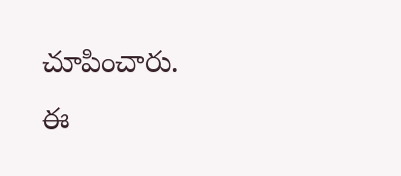చూపించారు.
ఈ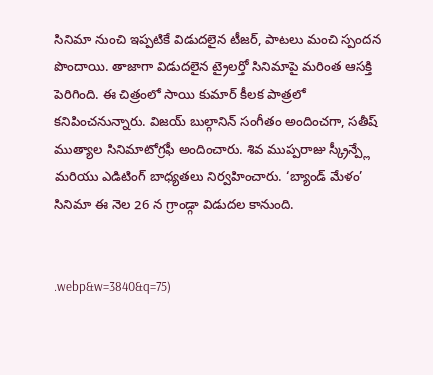సినిమా నుంచి ఇప్పటికే విడుదలైన టీజర్, పాటలు మంచి స్పందన పొందాయి. తాజాగా విడుదలైన ట్రైలర్తో సినిమాపై మరింత ఆసక్తి పెరిగింది. ఈ చిత్రంలో సాయి కుమార్ కీలక పాత్రలో కనిపించనున్నారు. విజయ్ బుల్గానిన్ సంగీతం అందించగా, సతీష్ ముత్యాల సినిమాటోగ్రఫీ అందించారు. శివ ముప్పరాజు స్క్రీన్ప్లే మరియు ఎడిటింగ్ బాధ్యతలు నిర్వహించారు. ‘బ్యాండ్ మేళం’ సినిమా ఈ నెల 26 న గ్రాండ్గా విడుదల కానుంది.


.webp&w=3840&q=75)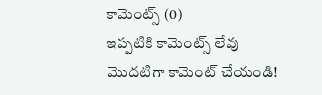కామెంట్స్ (0)
ఇప్పటికి కామెంట్స్ లేవు
మొదటిగా కామెంట్ చేయండి!